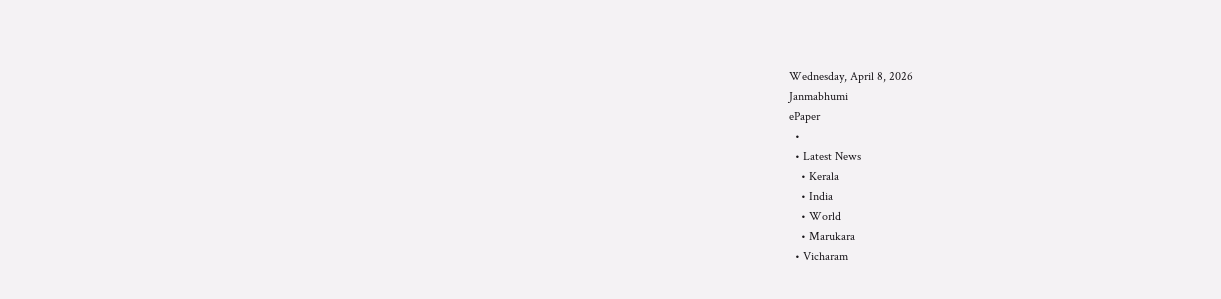Wednesday, April 8, 2026
Janmabhumi
ePaper
  •
  • Latest News
    • Kerala
    • India
    • World
    • Marukara
  • Vicharam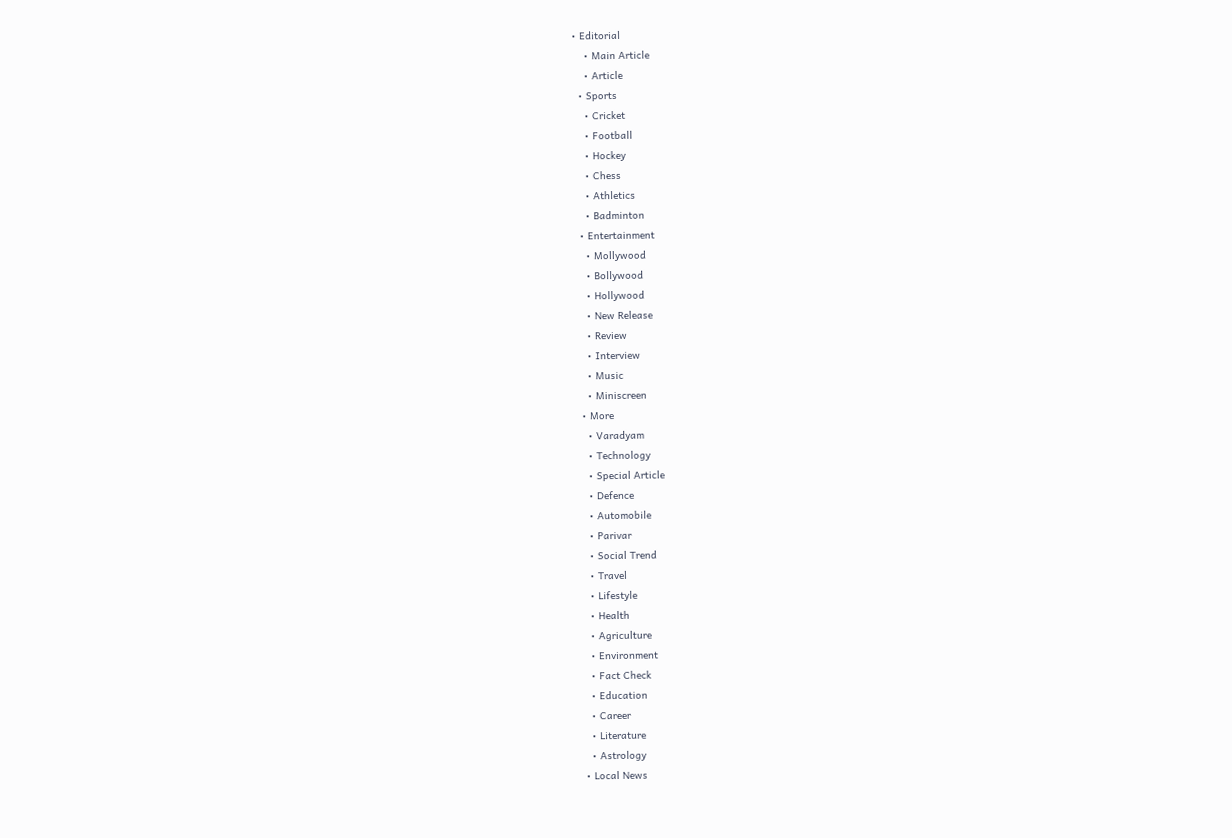• Editorial
    • Main Article
    • Article
  • Sports
    • Cricket
    • Football
    • Hockey
    • Chess
    • Athletics
    • Badminton
  • Entertainment
    • Mollywood
    • Bollywood
    • Hollywood
    • New Release
    • Review
    • Interview
    • Music
    • Miniscreen
  • More
    • Varadyam
    • Technology
    • Special Article
    • Defence
    • Automobile
    • Parivar
    • Social Trend
    • Travel
    • Lifestyle
    • Health
    • Agriculture
    • Environment
    • Fact Check
    • Education
    • Career
    • Literature
    • Astrology
  • Local News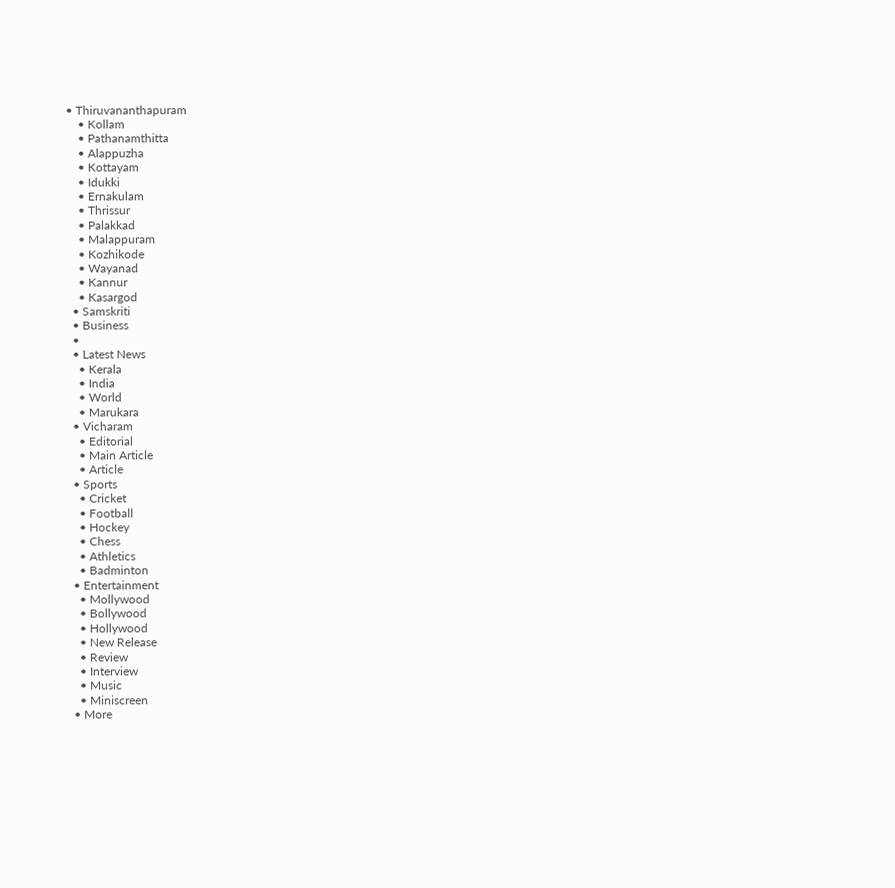• Thiruvananthapuram
    • Kollam
    • Pathanamthitta
    • Alappuzha
    • Kottayam
    • Idukki
    • Ernakulam
    • Thrissur
    • Palakkad
    • Malappuram
    • Kozhikode
    • Wayanad
    • Kannur
    • Kasargod
  • Samskriti
  • Business
  •
  • Latest News
    • Kerala
    • India
    • World
    • Marukara
  • Vicharam
    • Editorial
    • Main Article
    • Article
  • Sports
    • Cricket
    • Football
    • Hockey
    • Chess
    • Athletics
    • Badminton
  • Entertainment
    • Mollywood
    • Bollywood
    • Hollywood
    • New Release
    • Review
    • Interview
    • Music
    • Miniscreen
  • More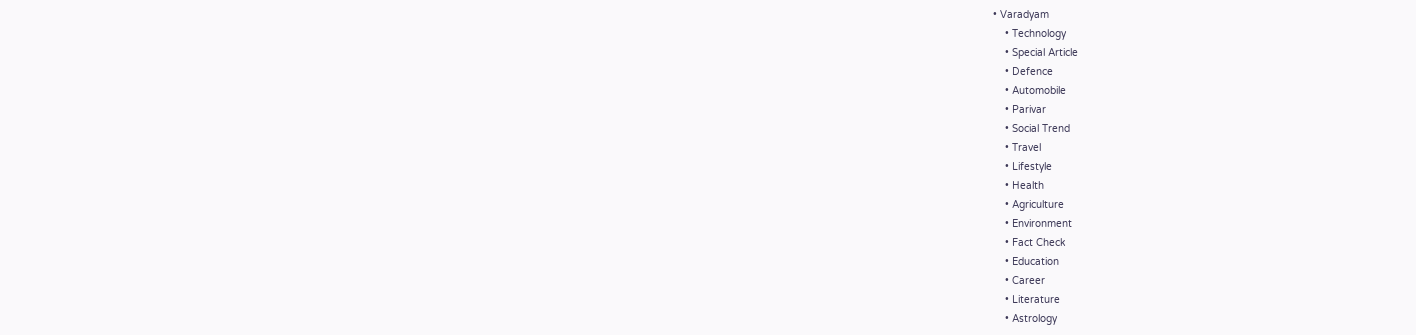• Varadyam
    • Technology
    • Special Article
    • Defence
    • Automobile
    • Parivar
    • Social Trend
    • Travel
    • Lifestyle
    • Health
    • Agriculture
    • Environment
    • Fact Check
    • Education
    • Career
    • Literature
    • Astrology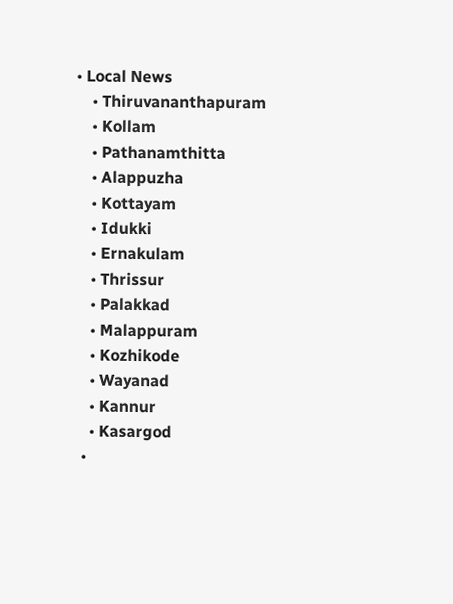• Local News
    • Thiruvananthapuram
    • Kollam
    • Pathanamthitta
    • Alappuzha
    • Kottayam
    • Idukki
    • Ernakulam
    • Thrissur
    • Palakkad
    • Malappuram
    • Kozhikode
    • Wayanad
    • Kannur
    • Kasargod
  •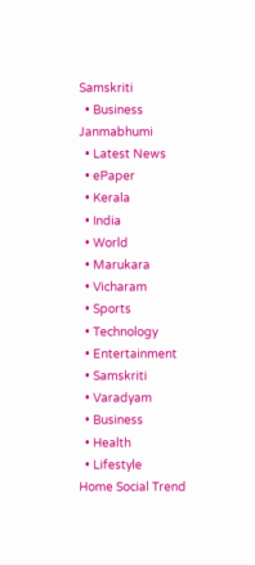Samskriti
  • Business
Janmabhumi
  • Latest News
  • ePaper
  • Kerala
  • India
  • World
  • Marukara
  • Vicharam
  • Sports
  • Technology
  • Entertainment
  • Samskriti
  • Varadyam
  • Business
  • Health
  • Lifestyle
Home Social Trend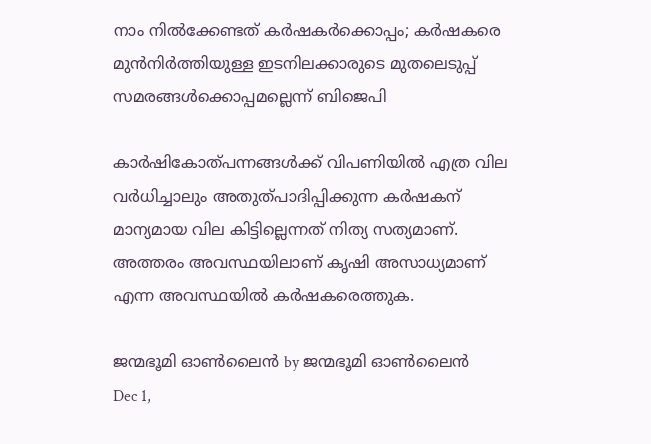നാം നില്‍ക്കേണ്ടത് കര്‍ഷകര്‍ക്കൊപ്പം; കര്‍ഷകരെ മുന്‍നിര്‍ത്തിയുള്ള ഇടനിലക്കാരുടെ മുതലെടുപ്പ് സമരങ്ങള്‍ക്കൊപ്പമല്ലെന്ന് ബിജെപി

കാര്‍ഷികോത്പന്നങ്ങള്‍ക്ക് വിപണിയില്‍ എത്ര വില വര്‍ധിച്ചാലും അതുത്പാദിപ്പിക്കുന്ന കര്‍ഷകന് മാന്യമായ വില കിട്ടില്ലെന്നത് നിത്യ സത്യമാണ്. അത്തരം അവസ്ഥയിലാണ് കൃഷി അസാധ്യമാണ് എന്ന അവസ്ഥയില്‍ കര്‍ഷകരെത്തുക.

ജന്മഭൂമി ഓണ്‍ലൈന്‍ by ജന്മഭൂമി ഓണ്‍ലൈന്‍
Dec 1,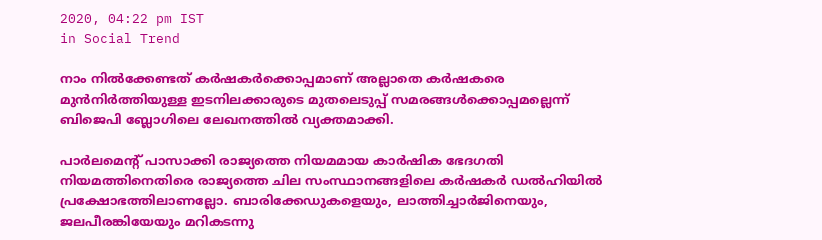2020, 04:22 pm IST
in Social Trend

നാം നില്‍ക്കേണ്ടത് കര്‍ഷകര്‍ക്കൊപ്പമാണ് അല്ലാതെ കര്‍ഷകരെ മുന്‍നിര്‍ത്തിയുള്ള ഇടനിലക്കാരുടെ മുതലെടുപ്പ് സമരങ്ങള്‍ക്കൊപ്പമല്ലെന്ന് ബിജെപി ബ്ലോഗിലെ ലേഖനത്തില്‍ വ്യക്തമാക്കി.

പാര്‍ലമെന്റ് പാസാക്കി രാജ്യത്തെ നിയമമായ കാര്‍ഷിക ഭേദഗതി നിയമത്തിനെതിരെ രാജ്യത്തെ ചില സംസ്ഥാനങ്ങളിലെ കര്‍ഷകര്‍ ഡല്‍ഹിയില്‍ പ്രക്ഷോഭത്തിലാണല്ലോ. ബാരിക്കേഡുകളെയും, ലാത്തിച്ചാര്‍ജിനെയും, ജലപീരങ്കിയേയും മറികടന്നു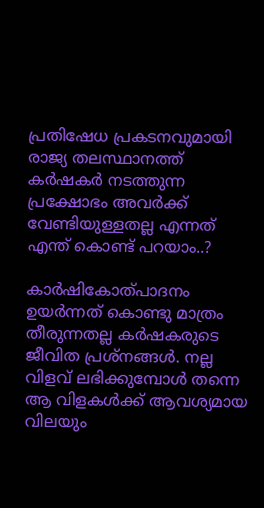പ്രതിഷേധ പ്രകടനവുമായി രാജ്യ തലസ്ഥാനത്ത് കര്‍ഷകര്‍ നടത്തുന്ന പ്രക്ഷോഭം അവര്‍ക്ക് വേണ്ടിയുള്ളതല്ല എന്നത് എന്ത് കൊണ്ട് പറയാം..?

കാര്‍ഷികോത്പാദനം ഉയര്‍ന്നത് കൊണ്ടു മാത്രം തീരുന്നതല്ല കര്‍ഷകരുടെ ജീവിത പ്രശ്‌നങ്ങള്‍. നല്ല വിളവ് ലഭിക്കുമ്പോള്‍ തന്നെ ആ വിളകള്‍ക്ക് ആവശ്യമായ വിലയും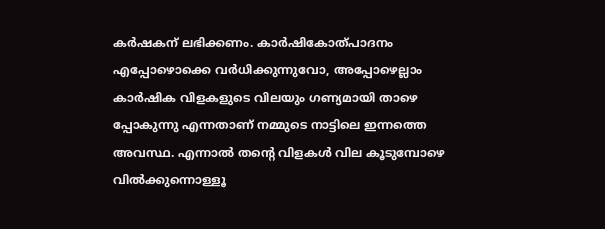കര്‍ഷകന് ലഭിക്കണം. കാര്‍ഷികോത്പാദനം എപ്പോഴൊക്കെ വര്‍ധിക്കുന്നുവോ, അപ്പോഴെല്ലാം കാര്‍ഷിക വിളകളുടെ വിലയും ഗണ്യമായി താഴെ പ്പോകുന്നു എന്നതാണ് നമ്മുടെ നാട്ടിലെ ഇന്നത്തെ അവസ്ഥ. എന്നാല്‍ തന്റെ വിളകള്‍ വില കൂടുമ്പോഴെ വില്‍ക്കുന്നൊള്ളൂ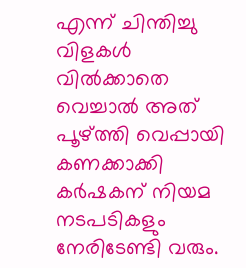എന്ന് ചിന്തിച്ചു വിളകള്‍ വില്‍ക്കാതെ വെച്ചാല്‍ അത് പൂഴ്‌ത്തി വെപ്പായി കണക്കാക്കി കര്‍ഷകന് നിയമ നടപടികളും നേരിടേണ്ടി വരും.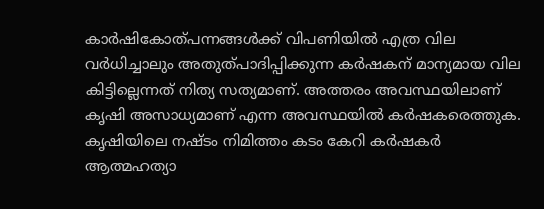കാര്‍ഷികോത്പന്നങ്ങള്‍ക്ക് വിപണിയില്‍ എത്ര വില വര്‍ധിച്ചാലും അതുത്പാദിപ്പിക്കുന്ന കര്‍ഷകന് മാന്യമായ വില കിട്ടില്ലെന്നത് നിത്യ സത്യമാണ്. അത്തരം അവസ്ഥയിലാണ് കൃഷി അസാധ്യമാണ് എന്ന അവസ്ഥയില്‍ കര്‍ഷകരെത്തുക. കൃഷിയിലെ നഷ്ടം നിമിത്തം കടം കേറി കര്‍ഷകര്‍ ആത്മഹത്യാ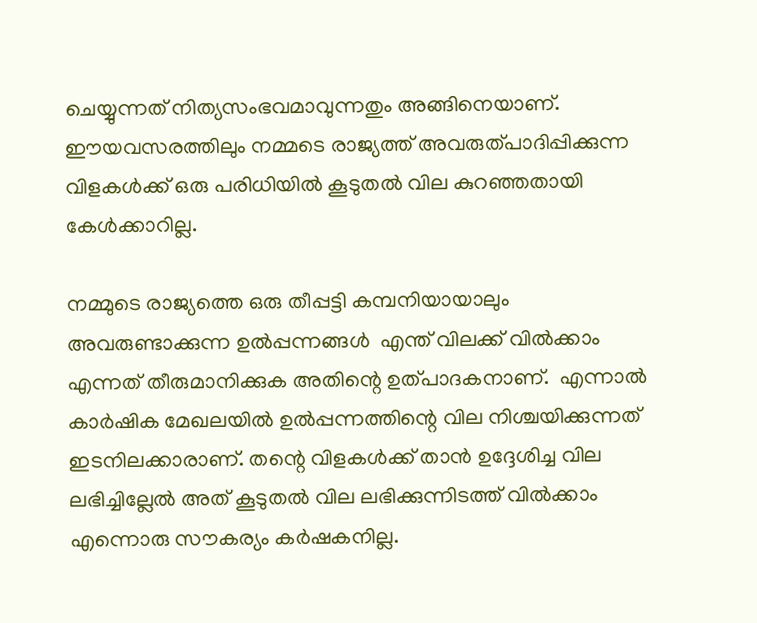ചെയ്യുന്നത് നിത്യസംഭവമാവുന്നതും അങ്ങിനെയാണ്. ഈയവസരത്തിലും നമ്മടെ രാജ്യത്ത് അവരുത്പാദിപ്പിക്കുന്ന വിളകള്‍ക്ക് ഒരു പരിധിയില്‍ കൂടുതല്‍ വില കുറഞ്ഞതായി കേള്‍ക്കാറില്ല.

നമ്മുടെ രാജ്യത്തെ ഒരു തീപ്പട്ടി കമ്പനിയായാലും അവരുണ്ടാക്കുന്ന ഉല്‍പ്പന്നങ്ങള്‍  എന്ത് വിലക്ക് വില്‍ക്കാം എന്നത് തീരുമാനിക്കുക അതിന്റെ ഉത്പാദകനാണ്.  എന്നാല്‍ കാര്‍ഷിക മേഖലയില്‍ ഉല്‍പ്പന്നത്തിന്റെ വില നിശ്ചയിക്കുന്നത് ഇടനിലക്കാരാണ്. തന്റെ വിളകള്‍ക്ക് താന്‍ ഉദ്ദേശിച്ച വില ലഭിച്ചില്ലേല്‍ അത് കൂടുതല്‍ വില ലഭിക്കുന്നിടത്ത് വില്‍ക്കാം എന്നൊരു സൗകര്യം കര്‍ഷകനില്ല.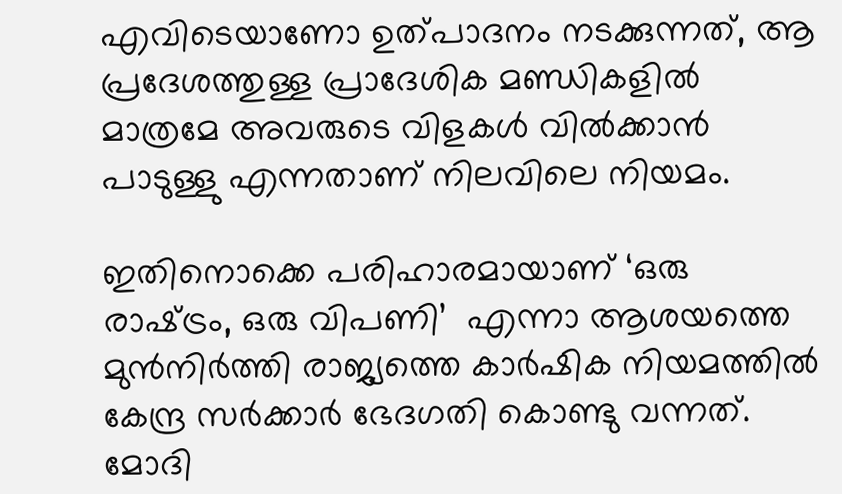എവിടെയാണോ ഉത്പാദനം നടക്കുന്നത്, ആ പ്രദേശത്തുള്ള പ്രാദേശിക മണ്ഡികളില്‍ മാത്രമേ അവരുടെ വിളകള്‍ വില്‍ക്കാന്‍ പാടുള്ളു എന്നതാണ് നിലവിലെ നിയമം.

ഇതിനൊക്കെ പരിഹാരമായാണ് ‘ഒരു രാഷ്‌ട്രം, ഒരു വിപണി’  എന്നാ ആശയത്തെ മുന്‍നിര്‍ത്തി രാജ്യത്തെ കാര്‍ഷിക നിയമത്തില്‍ കേന്ദ്ര സര്‍ക്കാര്‍ ഭേദഗതി കൊണ്ടു വന്നത്. മോദി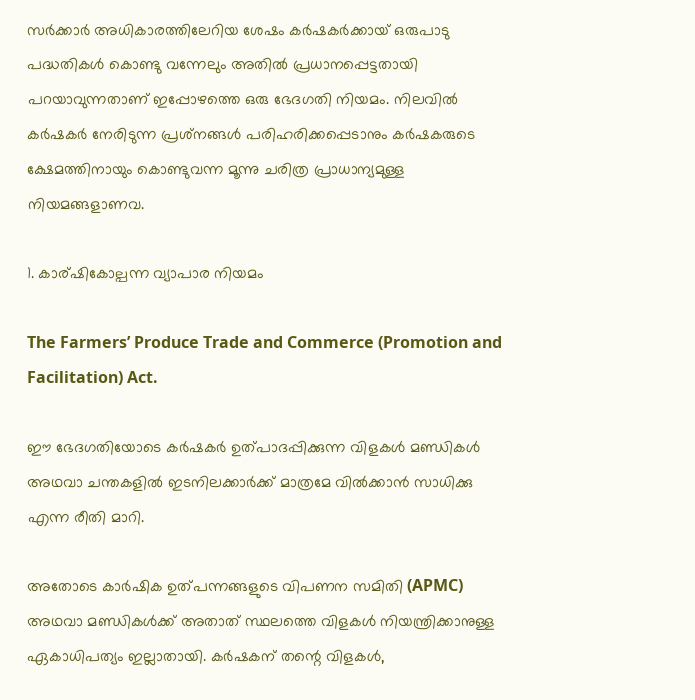സര്‍ക്കാര്‍ അധികാരത്തിലേറിയ ശേഷം കര്‍ഷകര്‍ക്കായ് ഒരുപാടു പദ്ധതികള്‍ കൊണ്ടു വന്നേലും അതില്‍ പ്രധാനപ്പെട്ടതായി പറയാവുന്നതാണ് ഇപ്പോഴത്തെ ഒരു ഭേദഗതി നിയമം. നിലവില്‍ കര്‍ഷകര്‍ നേരിടുന്ന പ്രശ്‌നങ്ങള്‍ പരിഹരിക്കപ്പെടാനും കര്‍ഷകരുടെ ക്ഷേമത്തിനായും കൊണ്ടുവന്ന മൂന്നു ചരിത്ര പ്രാധാന്യമുള്ള നിയമങ്ങളാണവ.

1. കാര്ഷികോല്പന്ന വ്യാപാര നിയമം

The Farmers’ Produce Trade and Commerce (Promotion and Facilitation) Act.

ഈ ഭേദഗതിയോടെ കര്‍ഷകര്‍ ഉത്പാദപ്പിക്കുന്ന വിളകള്‍ മണ്ഡികള്‍ അഥവാ ചന്തകളില്‍ ഇടനിലക്കാര്‍ക്ക് മാത്രമേ വില്‍ക്കാന്‍ സാധിക്കു എന്ന രീതി മാറി.

അതോടെ കാര്‍ഷിക ഉത്പന്നങ്ങളുടെ വിപണന സമിതി (APMC) അഥവാ മണ്ഡികള്‍ക്ക് അതാത് സ്ഥലത്തെ വിളകള്‍ നിയന്ത്രിക്കാനുള്ള ഏകാധിപത്യം ഇല്ലാതായി. കര്‍ഷകന് തന്റെ വിളകള്‍,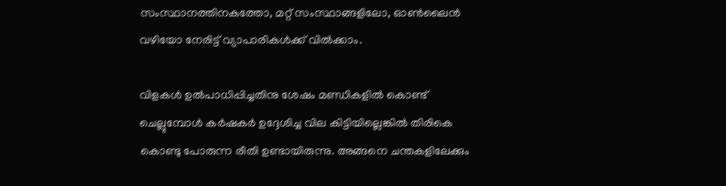സംസ്ഥാനത്തിനകത്തോ, മറ്റ് സംസ്ഥാങ്ങളിലോ, ഓണ്‍ലൈന്‍ വഴിയോ നേരിട്ട് വ്യാപാരികള്‍ക്ക് വില്‍ക്കാം.

വിളകള്‍ ഉല്‍പാധിപ്പിച്ചതിനു ശേഷം മണ്ഡികളില്‍ കൊണ്ട് ചെല്ലുമ്പോള്‍ കര്‍ഷകര്‍ ഉദ്ദേശിച്ച വില കിട്ടിയില്ലെങ്കില്‍ തിരികെ കൊണ്ടു പോരുന്ന രീതി ഉണ്ടായിരുന്നു. അങ്ങനെ ചന്തകളിലേക്കും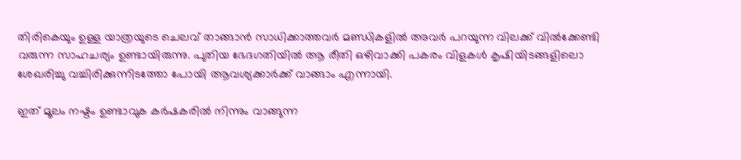തിരികെയും ഉള്ള യാത്രയുടെ ചെലവ് താങ്ങാന്‍ സാധിക്കാത്തവര്‍ മണ്ഡികളില്‍ അവര്‍ പറയുന്ന വിലക്ക് വില്‍ക്കേണ്ടി വരുന്ന സാഹചര്യം ഉണ്ടായിരുന്നു. പുതിയ ഭേദഗതിയില്‍ ആ രീതി ഒഴിവാക്കി പകരം വിളകള്‍ കൃഷിയിടങ്ങളിലൊ ശേഖരിച്ചു വച്ചിരിക്കുന്നിടത്തോ പോയി ആവശ്യക്കാര്‍ക്ക് വാങ്ങാം എന്നായി.

ഇത് മൂലം നഷ്ടം ഉണ്ടാവുക കര്‍ഷകരില്‍ നിന്നും വാങ്ങുന്ന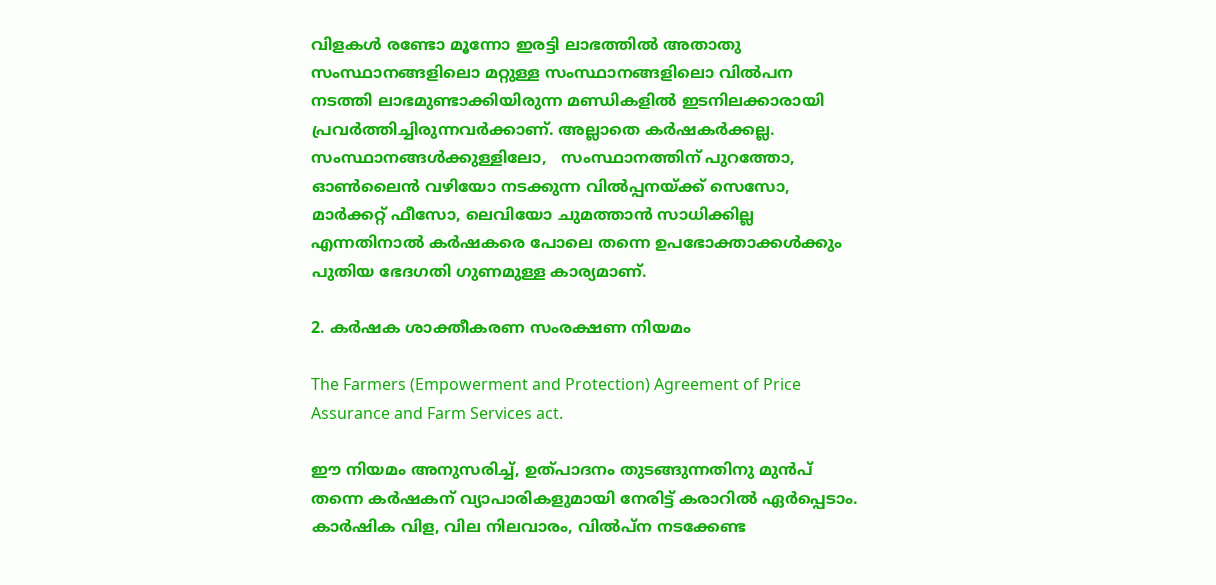വിളകള്‍ രണ്ടോ മൂന്നോ ഇരട്ടി ലാഭത്തില്‍ അതാതു സംസ്ഥാനങ്ങളിലൊ മറ്റുള്ള സംസ്ഥാനങ്ങളിലൊ വില്‍പന നടത്തി ലാഭമുണ്ടാക്കിയിരുന്ന മണ്ഡികളില്‍ ഇടനിലക്കാരായി പ്രവര്‍ത്തിച്ചിരുന്നവര്‍ക്കാണ്. അല്ലാതെ കര്‍ഷകര്‍ക്കല്ല.  സംസ്ഥാനങ്ങള്‍ക്കുള്ളിലോ,   സംസ്ഥാനത്തിന് പുറത്തോ, ഓണ്‍ലൈന്‍ വഴിയോ നടക്കുന്ന വില്‍പ്പനയ്‌ക്ക് സെസോ, മാര്‍ക്കറ്റ് ഫീസോ, ലെവിയോ ചുമത്താന്‍ സാധിക്കില്ല എന്നതിനാല്‍ കര്‍ഷകരെ പോലെ തന്നെ ഉപഭോക്താക്കള്‍ക്കും പുതിയ ഭേദഗതി ഗുണമുള്ള കാര്യമാണ്.

2. കര്‍ഷക ശാക്തീകരണ സംരക്ഷണ നിയമം

The Farmers (Empowerment and Protection) Agreement of Price Assurance and Farm Services act.

ഈ നിയമം അനുസരിച്ച്, ഉത്പാദനം തുടങ്ങുന്നതിനു മുന്‍പ് തന്നെ കര്‍ഷകന് വ്യാപാരികളുമായി നേരിട്ട് കരാറില്‍ ഏര്‍പ്പെടാം. കാര്‍ഷിക വിള, വില നിലവാരം, വില്‍പ്ന നടക്കേണ്ട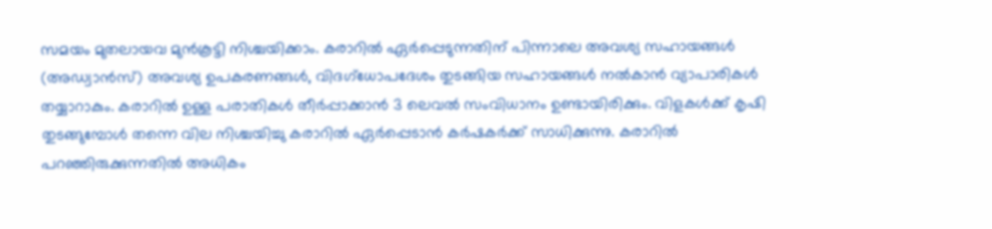സമയം മുതലായവ മുന്‍കൂട്ടി നിശ്ചയിക്കാം. കരാറില്‍ ഏര്‍പ്പെടുന്നതിന് പിന്നാലെ അവശ്യ സഹായങ്ങള്‍ (അഡ്വാന്‍സ്) അവശ്യ ഉപകരണങ്ങള്‍, വിദഗ്‌ധോപദേശം തുടങ്ങിയ സഹായങ്ങള്‍ നല്‍കാന്‍ വ്യാപാരികള്‍ തയ്യാറാകും. കരാറില്‍ ഉള്ള പരാതികള്‍ തീര്‍പ്പാക്കാന്‍ 3 ലെവല്‍ സംവിധാനം ഉണ്ടായിരിക്കും. വിളകള്‍ക്ക് കൃഷി തുടങ്ങുമ്പോള്‍ തന്നെ വില നിശ്ചയിച്ചു കരാറില്‍ ഏര്‍പ്പെടാന്‍ കര്‍ഷകര്‍ക്ക് സാധിക്കുന്നു. കരാറില്‍ പറഞ്ഞിരുക്കുന്നതില്‍ അധികം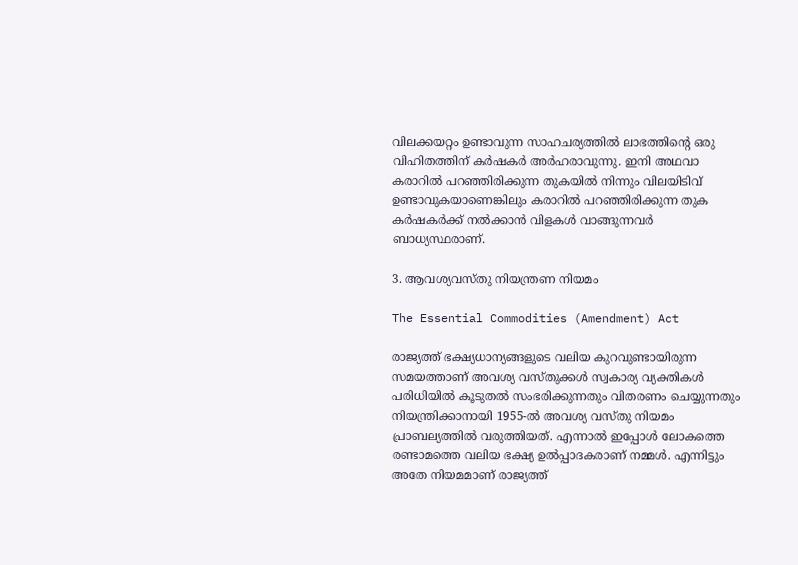വിലക്കയറ്റം ഉണ്ടാവുന്ന സാഹചര്യത്തില്‍ ലാഭത്തിന്റെ ഒരു വിഹിതത്തിന് കര്‍ഷകര്‍ അര്‍ഹരാവുന്നു. ഇനി അഥവാ കരാറില്‍ പറഞ്ഞിരിക്കുന്ന തുകയില്‍ നിന്നും വിലയിടിവ് ഉണ്ടാവുകയാണെങ്കിലും കരാറില്‍ പറഞ്ഞിരിക്കുന്ന തുക കര്‍ഷകര്‍ക്ക് നല്‍ക്കാന്‍ വിളകള്‍ വാങ്ങുന്നവര്‍ ബാധ്യസ്ഥരാണ്.

3. ആവശ്യവസ്തു നിയന്ത്രണ നിയമം

The Essential Commodities (Amendment) Act

രാജ്യത്ത് ഭക്ഷ്യധാന്യങ്ങളുടെ വലിയ കുറവുണ്ടായിരുന്ന സമയത്താണ് അവശ്യ വസ്തുക്കള്‍ സ്വകാര്യ വ്യക്തികള്‍ പരിധിയില്‍ കൂടുതല്‍ സംഭരിക്കുന്നതും വിതരണം ചെയ്യുന്നതും നിയന്ത്രിക്കാനായി 1955-ല്‍ അവശ്യ വസ്തു നിയമം പ്രാബല്യത്തില്‍ വരുത്തിയത്. എന്നാല്‍ ഇപ്പോള്‍ ലോകത്തെ രണ്ടാമത്തെ വലിയ ഭക്ഷ്യ ഉല്‍പ്പാദകരാണ് നമ്മള്‍. എന്നിട്ടും അതേ നിയമമാണ് രാജ്യത്ത്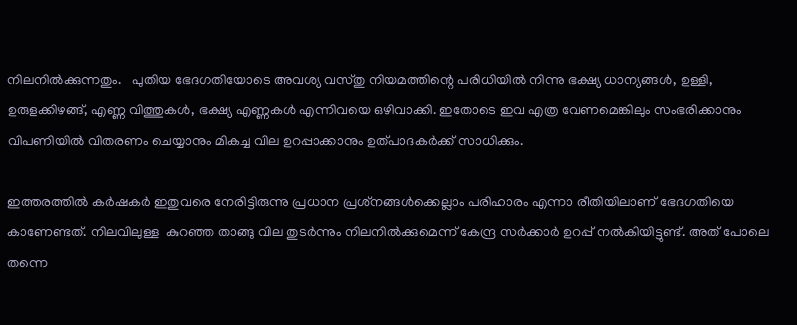നിലനില്‍ക്കുന്നതും.   പുതിയ ഭേദഗതിയോടെ അവശ്യ വസ്തു നിയമത്തിന്റെ പരിധിയില്‍ നിന്നു ഭക്ഷ്യ ധാന്യങ്ങള്‍, ഉള്ളി, ഉരുളക്കിഴങ്ങ്, എണ്ണ വിത്തുകള്‍, ഭക്ഷ്യ എണ്ണകള്‍ എന്നിവയെ ഒഴിവാക്കി. ഇതോടെ ഇവ എത്ര വേണമെങ്കിലും സംഭരിക്കാനും വിപണിയില്‍ വിതരണം ചെയ്യാനും മികച്ച വില ഉറപ്പാക്കാനും ഉത്പാദകര്‍ക്ക് സാധിക്കും.

ഇത്തരത്തില്‍ കര്‍ഷകര്‍ ഇതുവരെ നേരിട്ടിരുന്നു പ്രധാന പ്രശ്‌നങ്ങള്‍ക്കെല്ലാം പരിഹാരം എന്നാ രീതിയിലാണ് ഭേദഗതിയെ കാണേണ്ടത്. നിലവിലുള്ള  കുറഞ്ഞ താങ്ങു വില തുടര്‍ന്നും നിലനില്‍ക്കുമെന്ന് കേന്ദ്ര സര്‍ക്കാര്‍ ഉറപ്പ് നല്‍കിയിട്ടുണ്ട്. അത് പോലെ തന്നെ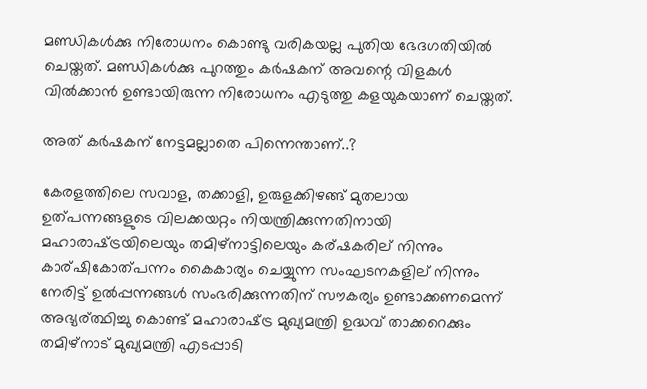മണ്ഡികള്‍ക്കു നിരോധനം കൊണ്ടു വരികയല്ല പുതിയ ഭേദഗതിയില്‍ ചെയ്തത്. മണ്ഡികള്‍ക്കു പുറത്തും കര്‍ഷകന് അവന്റെ വിളകള്‍ വില്‍ക്കാന്‍ ഉണ്ടായിരുന്ന നിരോധനം എടുത്തു കളയുകയാണ് ചെയ്തത്.

അത് കര്‍ഷകന് നേട്ടമല്ലാതെ പിന്നെന്താണ്..?

കേരളത്തിലെ സവാള, തക്കാളി, ഉരുളക്കിഴങ്ങ് മുതലായ ഉത്പന്നങ്ങളുടെ വിലക്കയറ്റം നിയന്ത്രിക്കുന്നതിനായി മഹാരാഷ്‌ട്രയിലെയും തമിഴ്നാട്ടിലെയും കര്ഷകരില് നിന്നും കാര്ഷികോത്പന്നം കൈകാര്യം ചെയ്യുന്ന സംഘടനകളില് നിന്നും നേരിട്ട് ഉല്‍പ്പന്നങ്ങള്‍ സംഭരിക്കുന്നതിന് സൗകര്യം ഉണ്ടാക്കണമെന്ന് അഭ്യര്ത്ഥിച്ചു കൊണ്ട് മഹാരാഷ്‌ട്ര മുഖ്യമന്ത്രി ഉദ്ധവ് താക്കറെക്കും തമിഴ്നാട് മുഖ്യമന്ത്രി എടപ്പാടി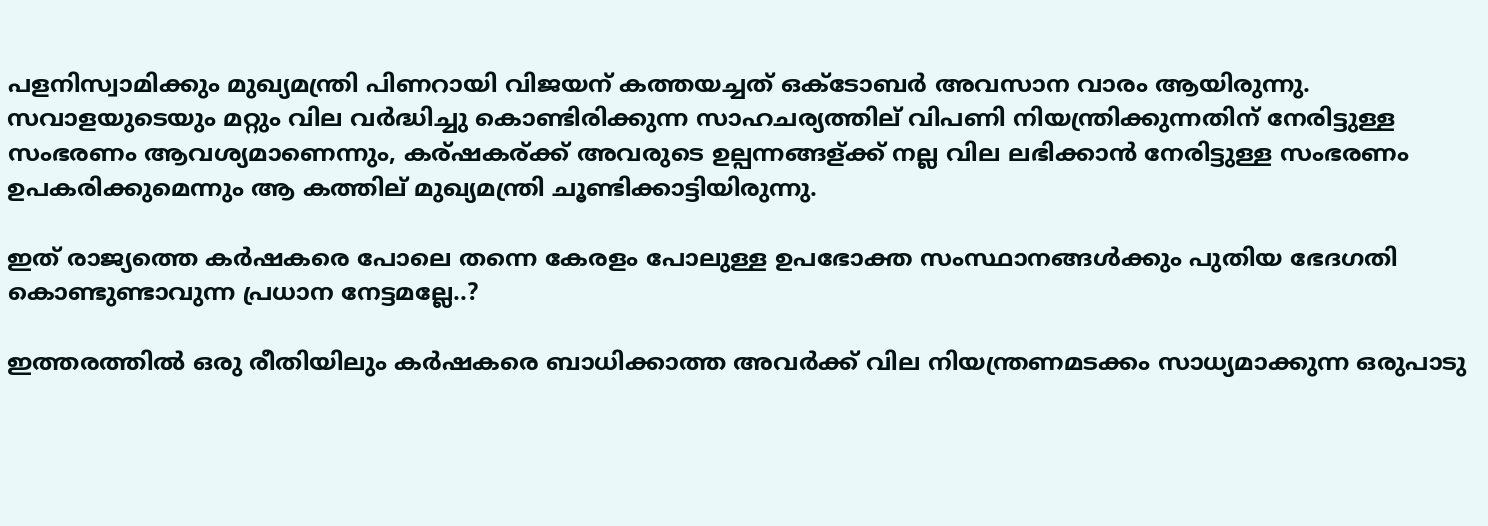പളനിസ്വാമിക്കും മുഖ്യമന്ത്രി പിണറായി വിജയന് കത്തയച്ചത് ഒക്ടോബര്‍ അവസാന വാരം ആയിരുന്നു. സവാളയുടെയും മറ്റും വില വര്‍ദ്ധിച്ചു കൊണ്ടിരിക്കുന്ന സാഹചര്യത്തില് വിപണി നിയന്ത്രിക്കുന്നതിന് നേരിട്ടുള്ള സംഭരണം ആവശ്യമാണെന്നും, കര്ഷകര്ക്ക് അവരുടെ ഉല്പന്നങ്ങള്ക്ക് നല്ല വില ലഭിക്കാന്‍ നേരിട്ടുള്ള സംഭരണം ഉപകരിക്കുമെന്നും ആ കത്തില് മുഖ്യമന്ത്രി ചൂണ്ടിക്കാട്ടിയിരുന്നു.

ഇത് രാജ്യത്തെ കര്‍ഷകരെ പോലെ തന്നെ കേരളം പോലുള്ള ഉപഭോക്ത സംസ്ഥാനങ്ങള്‍ക്കും പുതിയ ഭേദഗതി കൊണ്ടുണ്ടാവുന്ന പ്രധാന നേട്ടമല്ലേ..?

ഇത്തരത്തില്‍ ഒരു രീതിയിലും കര്‍ഷകരെ ബാധിക്കാത്ത അവര്‍ക്ക് വില നിയന്ത്രണമടക്കം സാധ്യമാക്കുന്ന ഒരുപാടു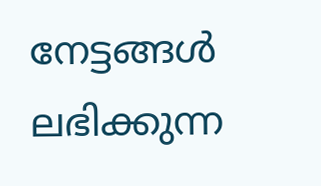നേട്ടങ്ങള്‍ ലഭിക്കുന്ന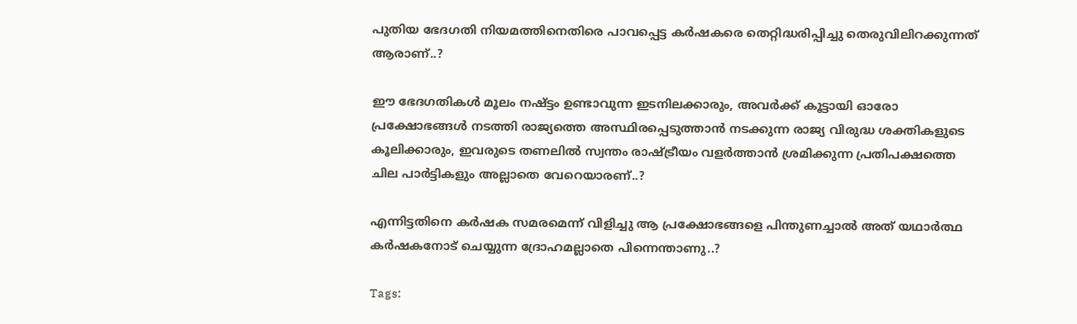പുതിയ ഭേദഗതി നിയമത്തിനെതിരെ പാവപ്പെട്ട കര്‍ഷകരെ തെറ്റിദ്ധരിപ്പിച്ചു തെരുവിലിറക്കുന്നത് ആരാണ്..?

ഈ ഭേദഗതികള്‍ മൂലം നഷ്ട്ടം ഉണ്ടാവുന്ന ഇടനിലക്കാരും, അവര്‍ക്ക് കൂട്ടായി ഓരോ പ്രക്ഷോഭങ്ങള്‍ നടത്തി രാജ്യത്തെ അസ്ഥിരപ്പെടുത്താന്‍ നടക്കുന്ന രാജ്യ വിരുദ്ധ ശക്തികളുടെ കൂലിക്കാരും, ഇവരുടെ തണലില്‍ സ്വന്തം രാഷ്‌ട്രീയം വളര്‍ത്താന്‍ ശ്രമിക്കുന്ന പ്രതിപക്ഷത്തെ ചില പാര്‍ട്ടികളും അല്ലാതെ വേറെയാരണ്..?

എന്നിട്ടതിനെ കര്‍ഷക സമരമെന്ന് വിളിച്ചു ആ പ്രക്ഷോഭങ്ങളെ പിന്തുണച്ചാല്‍ അത് യഥാര്‍ത്ഥ കര്‍ഷകനോട് ചെയ്യുന്ന ദ്രോഹമല്ലാതെ പിന്നെന്താണു..?

Tags: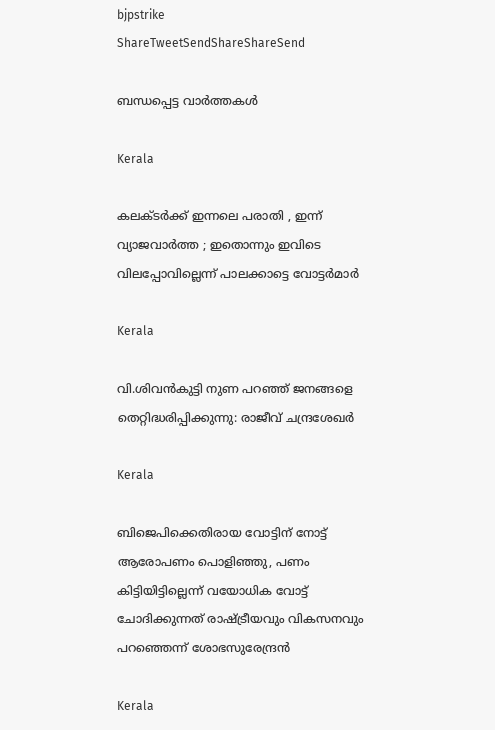bjpstrike
ShareTweetSendShareShareSend

ബന്ധപ്പെട്ട വാര്‍ത്തകള്‍

Kerala

കലക്ടർക്ക് ഇന്നലെ പരാതി , ഇന്ന് വ്യാജവാർത്ത ; ഇതൊന്നും ഇവിടെ വിലപ്പോവില്ലെന്ന് പാലക്കാട്ടെ വോട്ടർമാർ

Kerala

വി.ശിവന്‍കുട്ടി നുണ പറഞ്ഞ് ജനങ്ങളെ തെറ്റിദ്ധരിപ്പിക്കുന്നു: രാജീവ് ചന്ദ്രശേഖര്‍

Kerala

ബിജെപിക്കെതിരായ വോട്ടിന് നോട്ട് ആരോപണം പൊളിഞ്ഞു, പണം കിട്ടിയിട്ടില്ലെന്ന് വയോധിക വോട്ട് ചോദിക്കുന്നത് രാഷ്‌ട്രീയവും വികസനവും പറഞ്ഞെന്ന് ശോഭസുരേന്ദ്രന്‍

Kerala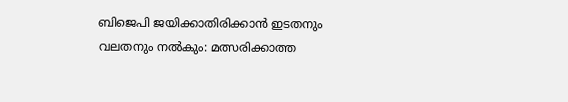ബിജെപി ജയിക്കാതിരിക്കാൻ ഇടതനും വലതനും നൽകും: മത്സരിക്കാത്ത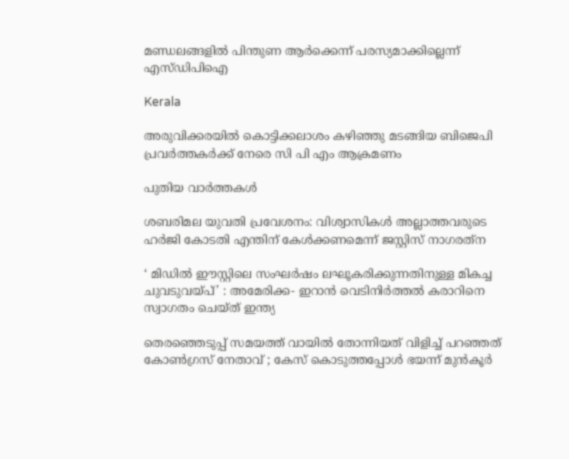മണ്ഡലങ്ങളിൽ പിന്തുണ ആർക്കെന്ന് പരസ്യമാക്കില്ലെന്ന് എസ്ഡിപിഐ

Kerala

അരുവിക്കരയില്‍ കൊട്ടിക്കലാശം കഴിഞ്ഞു മടങ്ങിയ ബിജെപി പ്രവര്‍ത്തകര്‍ക്ക് നേരെ സി പി എം ആക്രമണം

പുതിയ വാര്‍ത്തകള്‍

ശബരിമല യുവതി പ്രവേശനം: വിശ്വാസികള്‍ അല്ലാത്തവരുടെ ഹര്‍ജി കോടതി എന്തിന് കേള്‍ക്കണമെന്ന് ജസ്റ്റിസ് നാഗരത്‌ന

‘ മിഡിൽ ഈസ്റ്റിലെ സംഘർഷം ലഘൂകരിക്കുന്നതിനുള്ള മികച്ച ചുവടുവയ്‌പ്’ : അമേരിക്ക- ഇറാൻ വെടിനിർത്തൽ കരാറിനെ സ്വാഗതം ചെയ്ത് ഇന്ത്യ

തെരഞ്ഞെടുപ്പ് സമയത്ത് വായിൽ തോന്നിയത് വിളിച്ച് പറഞ്ഞത് കോൺഗ്രസ് നേതാവ് ; കേസ് കൊടുത്തപ്പോൾ ഭയന്ന് മുൻകൂർ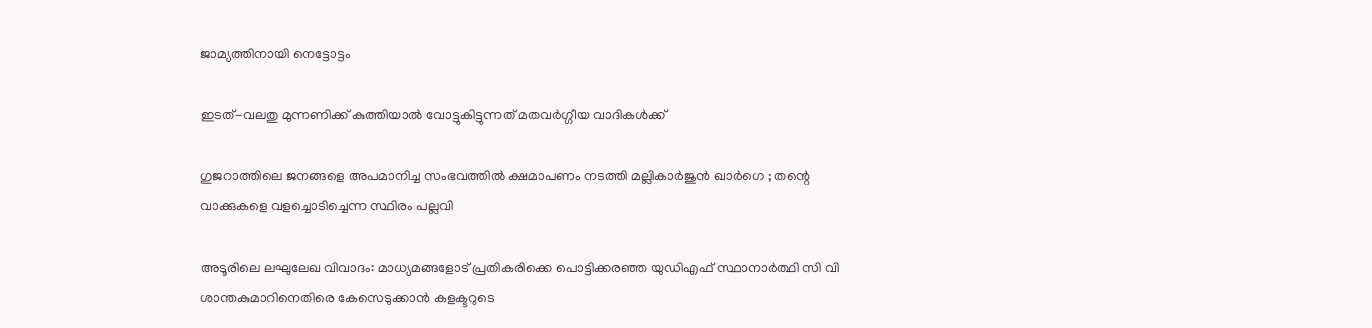ജാമ്യത്തിനായി നെട്ടോട്ടം

ഇടത്-വലതു മുന്നണിക്ക് കുത്തിയാൽ വോട്ടുകിട്ടുന്നത് മതവർഗ്ഗീയ വാദികൾക്ക്

ഗുജറാത്തിലെ ജനങ്ങളെ അപമാനിച്ച സംഭവത്തിൽ ക്ഷമാപണം നടത്തി മല്ലികാർജുൻ ഖാർഗെ ; തന്റെ വാക്കുകളെ വളച്ചൊടിച്ചെന്ന സ്ഥിരം പല്ലവി

അടൂരിലെ ലഘുലേഖ വിവാദം: മാധ്യമങ്ങളോട് പ്രതികരിക്കെ പൊട്ടിക്കരഞ്ഞ യുഡിഎഫ് സ്ഥാനാര്‍ത്ഥി സി വി ശാന്തകുമാറിനെതിരെ കേസെടുക്കാന്‍ കളക്ടറുടെ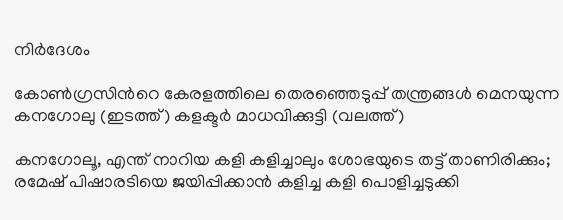നിര്‍ദേശം

കോണ്‍ഗ്രസിന്‍റെ കേരളത്തിലെ തെരഞ്ഞെടുപ്പ് തന്ത്രങ്ങള്‍ മെനയുന്ന കനഗോലു (ഇടത്ത്) കളക്ടര്‍ മാധവിക്കുട്ടി (വലത്ത്)

കനഗോലൂ, എന്ത് നാറിയ കളി കളിച്ചാലും ശോഭയുടെ തട്ട് താണിരിക്കും; രമേഷ് പിഷാരടിയെ ജയിപ്പിക്കാന്‍ കളിച്ച കളി പൊളിച്ചടുക്കി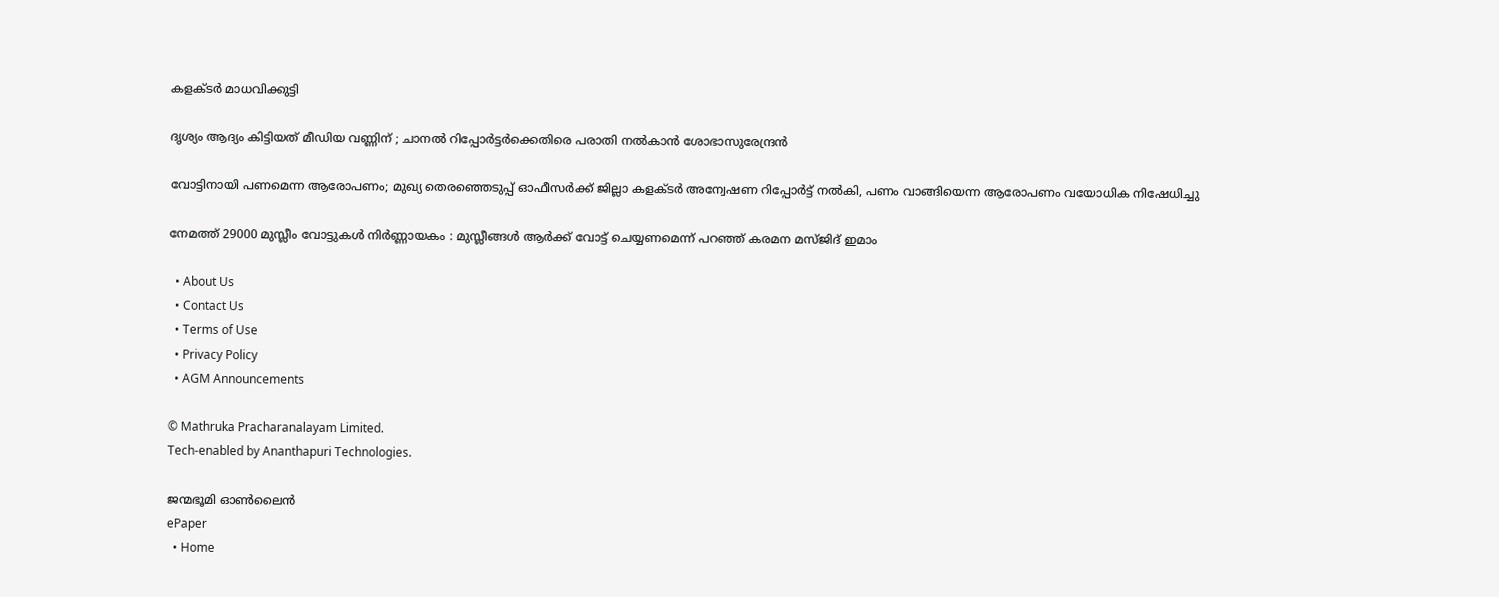കളക്ടര്‍ മാധവിക്കുട്ടി

ദൃശ്യം ആദ്യം കിട്ടിയത് മീഡിയ വണ്ണിന് ; ചാനൽ റിപ്പോർട്ടർക്കെതിരെ പരാതി നൽകാൻ ശോഭാസുരേന്ദ്രൻ

വോട്ടിനായി പണമെന്ന ആരോപണം; മുഖ്യ തെരഞ്ഞെടുപ്പ് ഓഫീസര്‍ക്ക് ജില്ലാ കളക്ടര്‍ അന്വേഷണ റിപ്പോര്‍ട്ട് നല്‍കി, പണം വാങ്ങിയെന്ന ആരോപണം വയോധിക നിഷേധിച്ചു

നേമത്ത് 29000 മുസ്ലീം വോട്ടുകൾ നിർണ്ണായകം : മുസ്ലീങ്ങൾ ആർക്ക് വോട്ട് ചെയ്യണമെന്ന് പറഞ്ഞ് കരമന മസ്ജിദ് ഇമാം

  • About Us
  • Contact Us
  • Terms of Use
  • Privacy Policy
  • AGM Announcements

© Mathruka Pracharanalayam Limited.
Tech-enabled by Ananthapuri Technologies.

ജന്മഭൂമി ഓണ്‍ലൈന്‍
ePaper
  • Home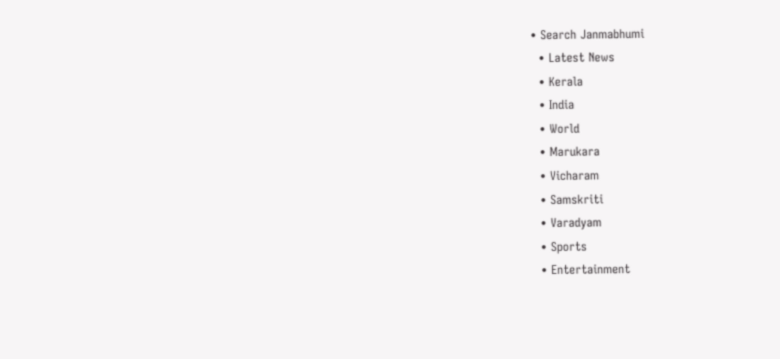• Search Janmabhumi
  • Latest News
  • Kerala
  • India
  • World
  • Marukara
  • Vicharam
  • Samskriti
  • Varadyam
  • Sports
  • Entertainment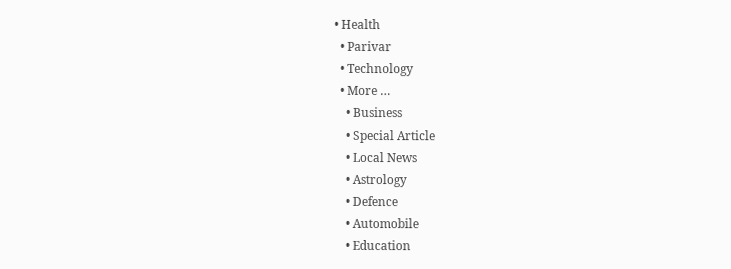• Health
  • Parivar
  • Technology
  • More …
    • Business
    • Special Article
    • Local News
    • Astrology
    • Defence
    • Automobile
    • Education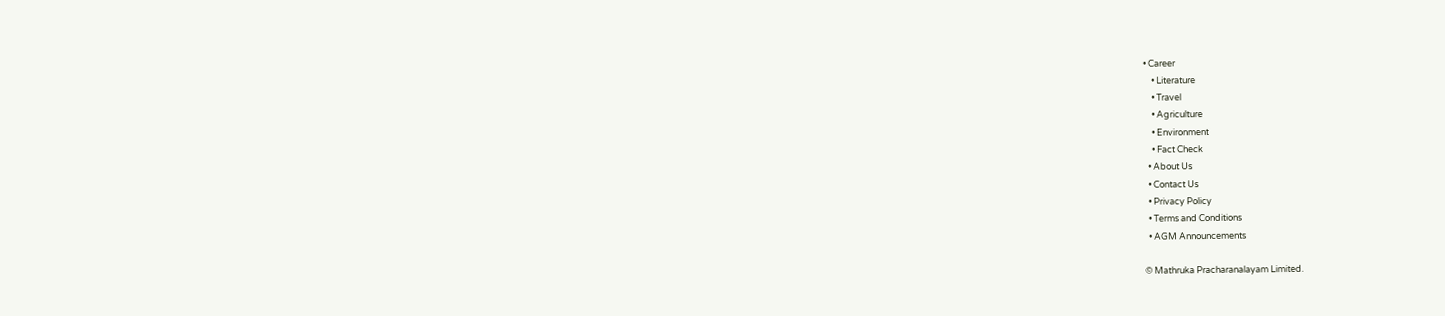• Career
    • Literature
    • Travel
    • Agriculture
    • Environment
    • Fact Check
  • About Us
  • Contact Us
  • Privacy Policy
  • Terms and Conditions
  • AGM Announcements

© Mathruka Pracharanalayam Limited.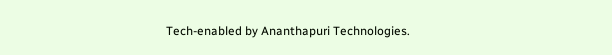Tech-enabled by Ananthapuri Technologies.